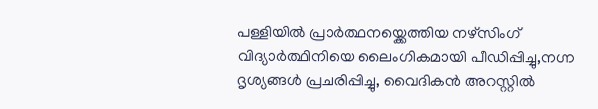പള്ളിയില്‍ പ്രാര്‍ത്ഥനയ്ക്കെത്തിയ നഴ്സിംഗ് വിദ്യാര്‍ത്ഥിനിയെ ലൈംഗികമായി പീഡിപ്പിച്ചു,നഗ്ന ദൃശ്യങ്ങള്‍ പ്രചരിപ്പിച്ചു, വൈദികൻ അറസ്റ്റിൽ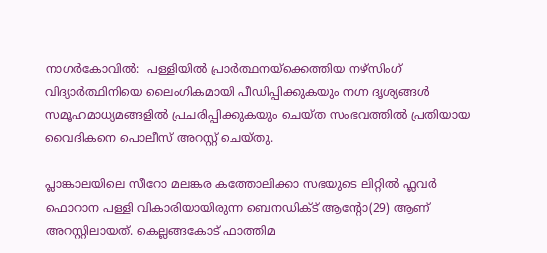നാഗര്‍കോവില്‍:  പള്ളിയില്‍ പ്രാര്‍ത്ഥനയ്ക്കെത്തിയ നഴ്സിംഗ് വിദ്യാര്‍ത്ഥിനിയെ ലൈംഗികമായി പീഡിപ്പിക്കുകയും നഗ്ന ദൃശ്യങ്ങള്‍ സമൂഹമാധ്യമങ്ങളില്‍ പ്രചരിപ്പിക്കുകയും ചെയ്ത സംഭവത്തില്‍ പ്രതിയായ വൈദികനെ പൊലീസ് അറസ്റ്റ് ചെയ്തു.

പ്ലാങ്കാലയിലെ സീറോ മലങ്കര കത്തോലിക്കാ സഭയുടെ ലിറ്റില്‍ ഫ്ലവര്‍ ഫൊറാന പള്ളി വികാരിയായിരുന്ന ബെനഡിക്ട് ആന്‍റോ(29) ആണ് അറസ്റ്റിലായത്. കെല്ലങ്ങകോട് ഫാത്തിമ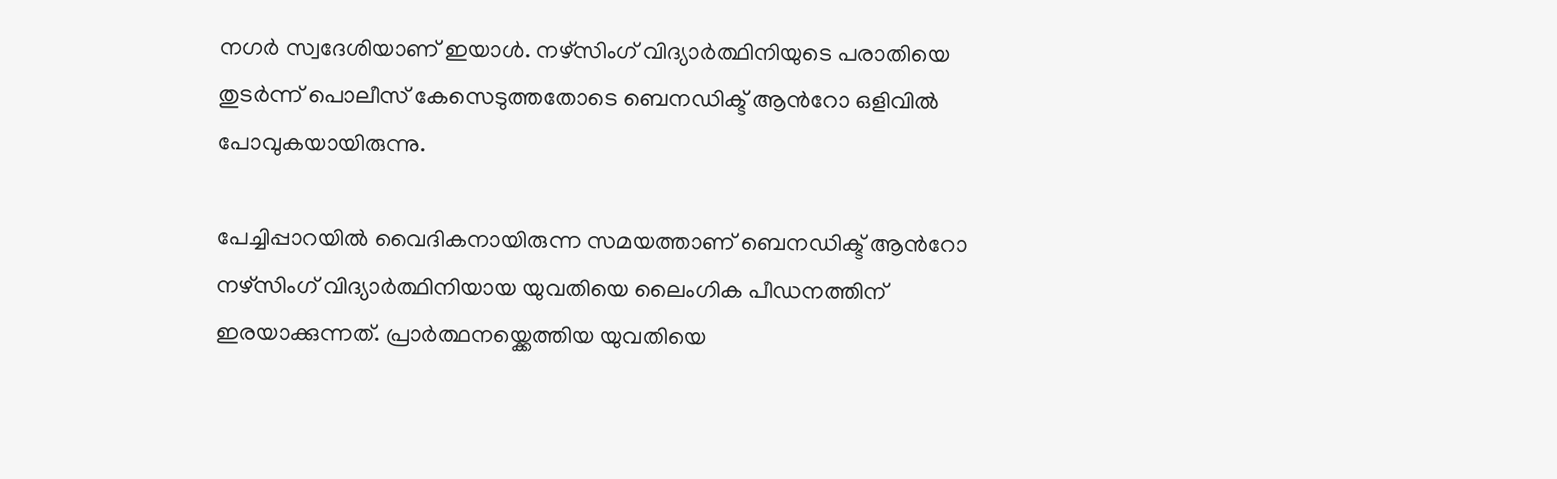നഗര്‍ സ്വദേശിയാണ് ഇയാള്‍. നഴ്സിംഗ് വിദ്യാര്‍ത്ഥിനിയുടെ പരാതിയെ തുടര്‍ന്ന് പൊലീസ് കേസെടുത്തതോടെ ബെനഡിക്ട് ആന്‍റോ ഒളിവില്‍ പോവുകയായിരുന്നു.

പേച്ചിപ്പാറയില്‍ വൈദികനായിരുന്ന സമയത്താണ് ബെനഡിക്ട് ആന്‍റോ നഴ്സിംഗ് വിദ്യാര്‍ത്ഥിനിയായ യുവതിയെ ലൈംഗിക പീഡനത്തിന് ഇരയാക്കുന്നത്. പ്രാര്‍ത്ഥനയ്ക്കെത്തിയ യുവതിയെ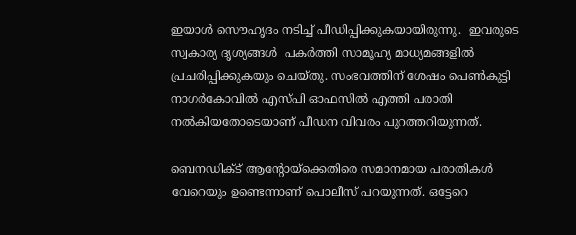ഇയാള്‍ സൌഹൃദം നടിച്ച് പീഡിപ്പിക്കുകയായിരുന്നു.  ഇവരുടെ സ്വകാര്യ ദൃശ്യങ്ങള്‍  പകര്‍ത്തി സാമൂഹ്യ മാധ്യമങ്ങളില്‍ പ്രചരിപ്പിക്കുകയും ചെയ്തു. സംഭവത്തിന് ശേഷം പെണ്‍കുട്ടി നാഗര്‍കോവില്‍ എസ്പി ഓഫസില്‍ എത്തി പരാതി നല്‍കിയതോടെയാണ് പീഡന വിവരം പുറത്തറിയുന്നത്.

ബെനഡിക്ട് ആന്‍റോയ്ക്കെതിരെ സമാനമായ പരാതികള്‍ വേറെയും ഉണ്ടെന്നാണ് പൊലീസ് പറയുന്നത്. ഒട്ടേറെ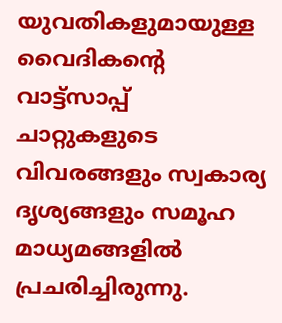യുവതികളുമായുള്ള വൈദികന്‍റെ വാട്ട്സാപ്പ് ചാറ്റുകളുടെ വിവരങ്ങളും സ്വകാര്യ ദൃശ്യങ്ങളും സമൂഹ മാധ്യമങ്ങളില്‍ പ്രചരിച്ചിരുന്നു.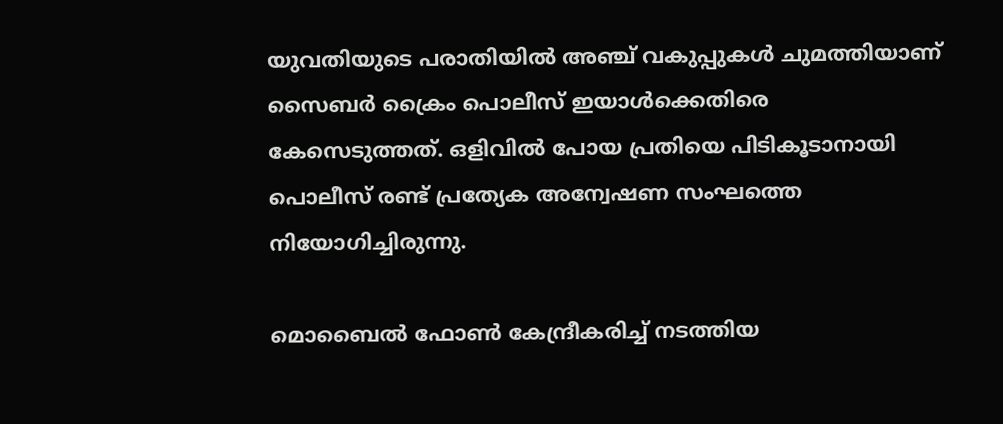യുവതിയുടെ പരാതിയില്‍ അഞ്ച് വകുപ്പുകള്‍ ചുമത്തിയാണ് സൈബര്‍ ക്രൈം പൊലീസ് ഇയാള്‍ക്കെതിരെ കേസെടുത്തത്. ഒളിവില്‍ പോയ പ്രതിയെ പിടികൂടാനായി പൊലീസ് രണ്ട് പ്രത്യേക അന്വേഷണ സംഘത്തെ നിയോഗിച്ചിരുന്നു.

മൊബൈല്‍ ഫോണ്‍ കേന്ദ്രീകരിച്ച് നടത്തിയ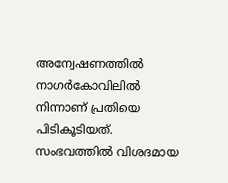അന്വേഷണത്തില്‍ നാഗര്‍കോവിലില്‍ നിന്നാണ് പ്രതിയെ പിടികൂടിയത്. സംഭവത്തില്‍ വിശദമായ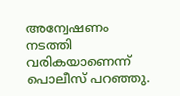അന്വേഷണം നടത്തി വരികയാണെന്ന് പൊലീസ് പറഞ്ഞു.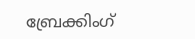ബ്രേക്കിംഗ്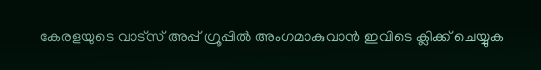കേരളയുടെ വാട്സ് അപ്പ് ഗ്രൂപ്പിൽ അംഗമാകുവാൻ ഇവിടെ ക്ലിക്ക് ചെയ്യുക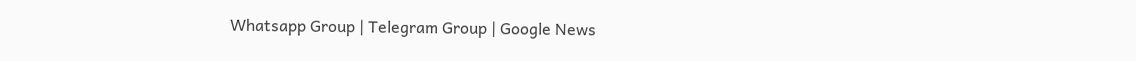Whatsapp Group | Telegram Group | Google News